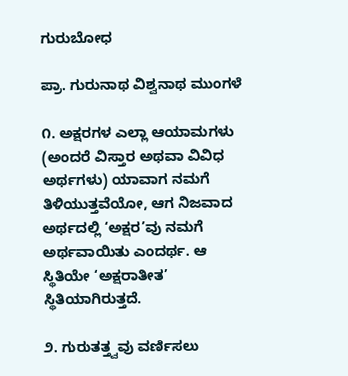ಗುರುಬೋಧ

ಪ್ರಾ. ಗುರುನಾಥ ವಿಶ್ವನಾಥ ಮುಂಗಳೆ

೧. ಅಕ್ಷರಗಳ ಎಲ್ಲಾ ಆಯಾಮಗಳು (ಅಂದರೆ ವಿಸ್ತಾರ ಅಥವಾ ವಿವಿಧ ಅರ್ಥಗಳು) ಯಾವಾಗ ನಮಗೆ ತಿಳಿಯುತ್ತವೆಯೋ, ಆಗ ನಿಜವಾದ ಅರ್ಥದಲ್ಲಿ ‘ಅಕ್ಷರ’ವು ನಮಗೆ ಅರ್ಥವಾಯಿತು ಎಂದರ್ಥ. ಆ ಸ್ಥಿತಿಯೇ ‘ಅಕ್ಷರಾತೀತ’ ಸ್ಥಿತಿಯಾಗಿರುತ್ತದೆ.

೨. ಗುರುತತ್ತ್ವವು ವರ್ಣಿಸಲು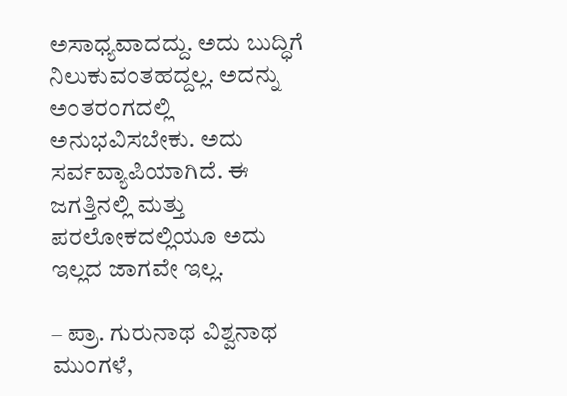ಅಸಾಧ್ಯವಾದದ್ದು. ಅದು ಬುದ್ಧಿಗೆ ನಿಲುಕುವಂತಹದ್ದಲ್ಲ. ಅದನ್ನು ಅಂತರಂಗದಲ್ಲಿ ಅನುಭವಿಸಬೇಕು. ಅದು ಸರ್ವವ್ಯಾಪಿಯಾಗಿದೆ. ಈ ಜಗತ್ತಿನಲ್ಲಿ ಮತ್ತು ಪರಲೋಕದಲ್ಲಿಯೂ ಅದು ಇಲ್ಲದ ಜಾಗವೇ ಇಲ್ಲ.

– ಪ್ರಾ. ಗುರುನಾಥ ವಿಶ್ವನಾಥ ಮುಂಗಳೆ,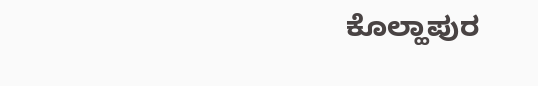ಕೊಲ್ಹಾಪುರ